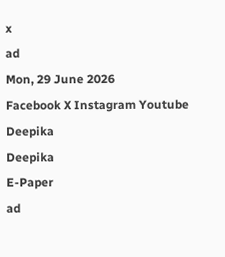x
ad
Mon, 29 June 2026
Facebook X Instagram Youtube
Deepika
Deepika
E-Paper
ad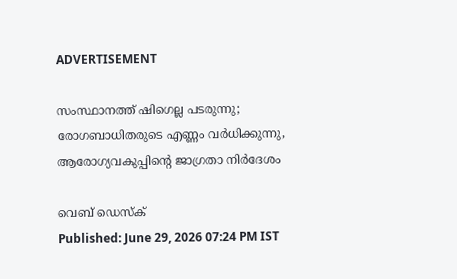ADVERTISEMENT

സംസ്ഥാനത്ത് ഷിഗെല്ല പടരുന്നു; രോഗബാധിതരുടെ എണ്ണം വർധിക്കുന്നു, ആരോഗ്യവകുപ്പിന്‍റെ ജാഗ്രതാ നിർദേശം

വെബ് ഡെസ്ക്
Published: June 29, 2026 07:24 PM IST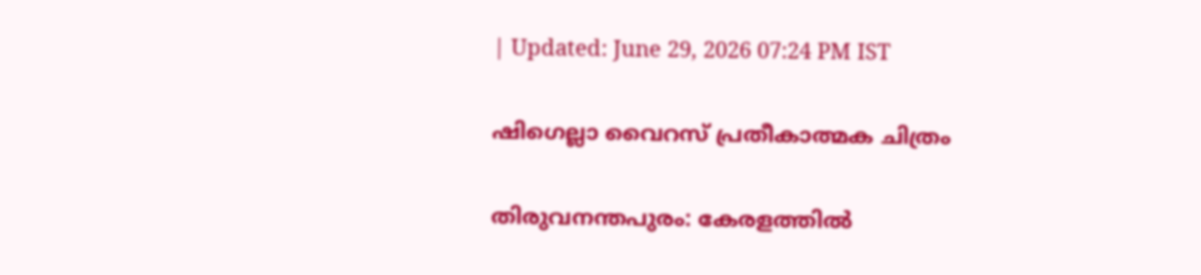| Updated: June 29, 2026 07:24 PM IST

ഷിഗെല്ലാ വൈറസ് പ്രതീകാത്മക ചിത്രം

തിരുവനന്തപുരം: കേരളത്തിൽ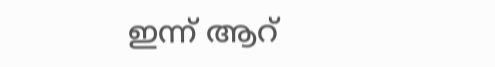ഇന്ന് ആറ്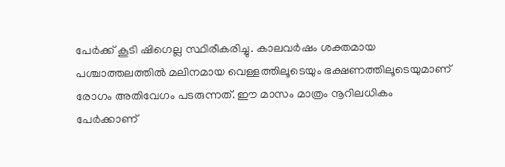പേർക്ക് കൂടി ഷിഗെല്ല സ്ഥിരീകരിച്ചു. കാലവർഷം ശക്തമായ പശ്ചാത്തലത്തിൽ മലിനമായ വെള്ളത്തിലൂടെയും ഭക്ഷണത്തിലൂടെയുമാണ് രോഗം അതിവേഗം പടരുന്നത്. ഈ മാസം മാത്രം നൂറിലധികം പേർക്കാണ്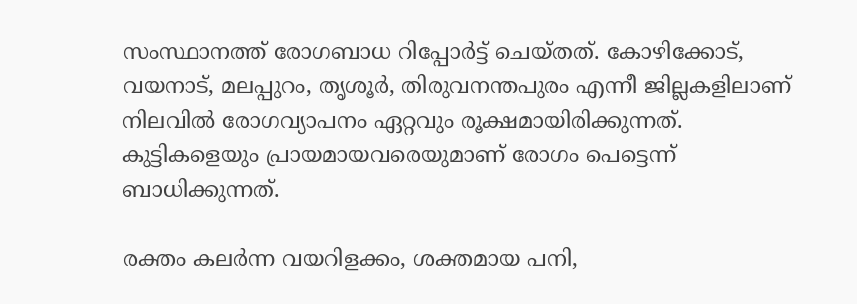സംസ്ഥാനത്ത് രോഗബാധ റിപ്പോർട്ട് ചെയ്തത്. കോഴിക്കോട്, വയനാട്, മലപ്പുറം, തൃശൂർ, തിരുവനന്തപുരം എന്നീ ജില്ലകളിലാണ് നിലവിൽ രോഗവ്യാപനം ഏറ്റവും രൂക്ഷമായിരിക്കുന്നത്. കുട്ടികളെയും പ്രായമായവരെയുമാണ് രോഗം പെട്ടെന്ന് ബാധിക്കുന്നത്.

രക്തം കലർന്ന വയറിളക്കം, ശക്തമായ പനി,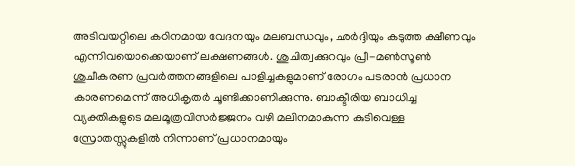അടിവയറ്റിലെ കഠിനമായ വേദനയും മലബന്ധവും, ഛർദ്ദിയും കടുത്ത ക്ഷീണവും എന്നിവയൊക്കെയാണ് ലക്ഷണങ്ങൾ. ശുചിത്വക്കുറവും പ്രീ-മൺസൂൺ ശുചീകരണ പ്രവർത്തനങ്ങളിലെ പാളിച്ചകളുമാണ് രോഗം പടരാൻ പ്രധാന കാരണമെന്ന് അധികൃതർ ചൂണ്ടിക്കാണിക്കുന്നു. ബാക്ടീരിയ ബാധിച്ച വ്യക്തികളുടെ മലമൂത്രവിസർജ്ജനം വഴി മലിനമാകുന്ന കുടിവെള്ള സ്രോതസ്സുകളിൽ നിന്നാണ് പ്രധാനമായും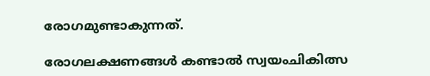രോഗമുണ്ടാകുന്നത്.

രോഗലക്ഷണങ്ങൾ കണ്ടാൽ സ്വയംചികിത്സ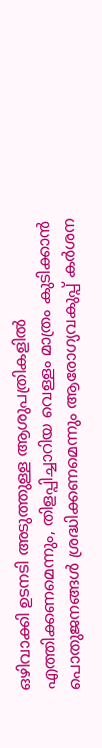ഒഴിവാക്കി ഉടനടി അടുത്തുള്ള ആശുപത്രികളിൽ എത്തിക്കണമെന്നും, തിളപ്പിച്ചാറിയ വെള്ളം മാത്രം കുടിക്കാൻ പൊതുജനങ്ങൾ ശ്രദ്ധിക്കണമെന്നും ആരോഗ്യവകുപ്പ് കർശന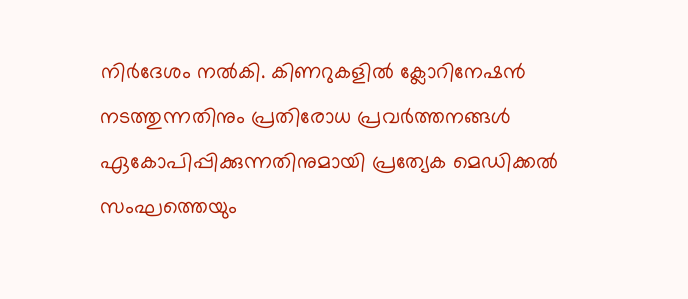നിർദേശം നൽകി. കിണറുകളിൽ ക്ലോറിനേഷൻ നടത്തുന്നതിനും പ്രതിരോധ പ്രവർത്തനങ്ങൾ ഏകോപിപ്പിക്കുന്നതിനുമായി പ്രത്യേക മെഡിക്കൽ സംഘത്തെയും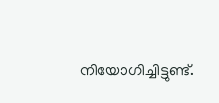നിയോഗിച്ചിട്ടുണ്ട്.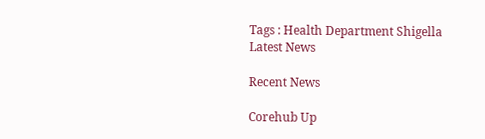Tags : Health Department Shigella Latest News

Recent News

Corehub Up